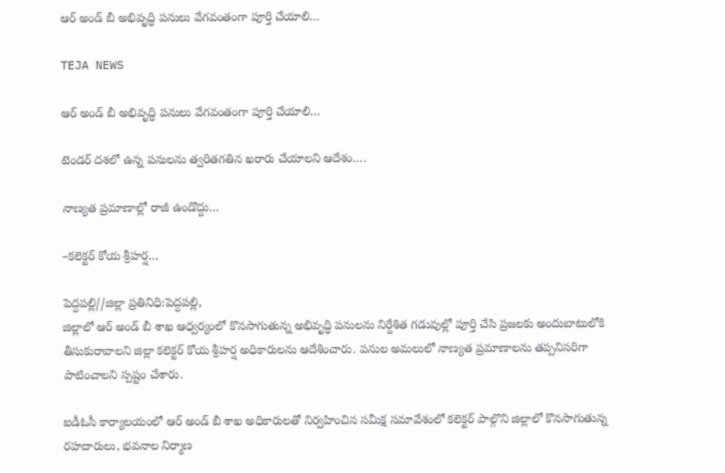ఆర్ అండ్ బీ అభివృద్ధి పనులు వేగవంతంగా పూర్తి చేయాలి…

TEJA NEWS

ఆర్ అండ్ బీ అభివృద్ధి పనులు వేగవంతంగా పూర్తి చేయాలి…

టెండర్ దశలో ఉన్న పనులను త్వరితగతిన ఖరారు చేయాలని ఆదేశం….

నాణ్యత ప్రమాణాల్లో రాజీ ఉండొద్దు…

–కలెక్టర్ కోయ శ్రీహర్ష…

పెద్దపల్లి//జిల్లా ప్రతినిధి:పెద్దపల్లి,
జిల్లాలో ఆర్ అండ్ బీ శాఖ ఆధ్వర్యంలో కొనసాగుతున్న అభివృద్ధి పనులను నిర్దేశిత గడువుల్లో పూర్తి చేసి ప్రజలకు అందుబాటులోకి తీసుకురావాలని జిల్లా కలెక్టర్ కోయ శ్రీహర్ష అధికారులను ఆదేశించారు. పనుల అమలులో నాణ్యత ప్రమాణాలను తప్పనిసరిగా పాటించాలని స్పష్టం చేశారు.

ఐడీఓసీ కార్యాలయంలో ఆర్ అండ్ బీ శాఖ అధికారులతో నిర్వహించిన సమీక్ష సమావేశంలో కలెక్టర్ పాల్గొని జిల్లాలో కొనసాగుతున్న రహదారులు, భవనాల నిర్మాణ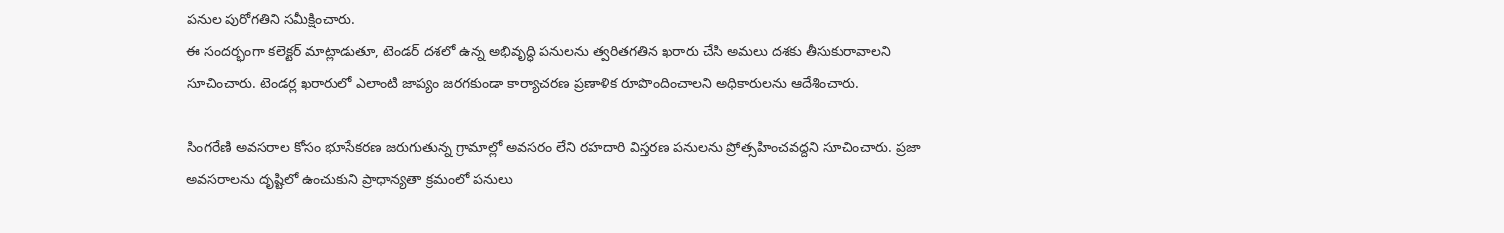పనుల పురోగతిని సమీక్షించారు.
ఈ సందర్భంగా కలెక్టర్ మాట్లాడుతూ, టెండర్ దశలో ఉన్న అభివృద్ధి పనులను త్వరితగతిన ఖరారు చేసి అమలు దశకు తీసుకురావాలని సూచించారు. టెండర్ల ఖరారులో ఎలాంటి జాప్యం జరగకుండా కార్యాచరణ ప్రణాళిక రూపొందించాలని అధికారులను ఆదేశించారు.

సింగరేణి అవసరాల కోసం భూసేకరణ జరుగుతున్న గ్రామాల్లో అవసరం లేని రహదారి విస్తరణ పనులను ప్రోత్సహించవద్దని సూచించారు. ప్రజా అవసరాలను దృష్టిలో ఉంచుకుని ప్రాధాన్యతా క్రమంలో పనులు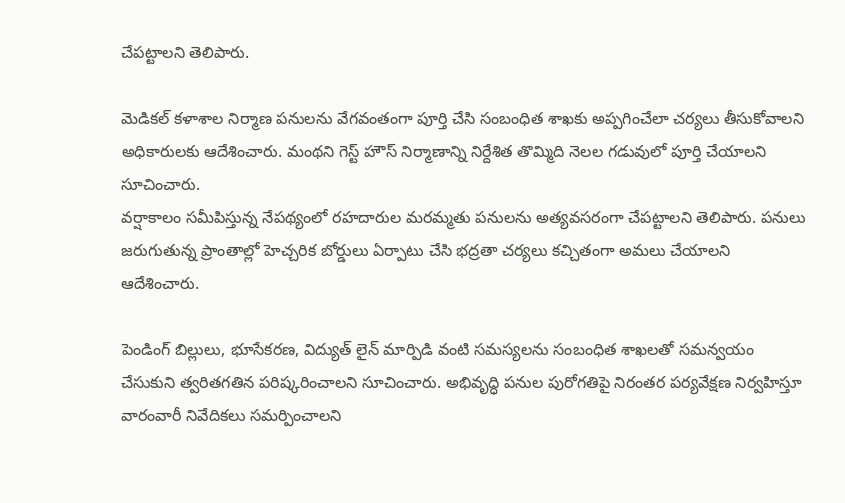చేపట్టాలని తెలిపారు.

మెడికల్ కళాశాల నిర్మాణ పనులను వేగవంతంగా పూర్తి చేసి సంబంధిత శాఖకు అప్పగించేలా చర్యలు తీసుకోవాలని అధికారులకు ఆదేశించారు. మంథని గెస్ట్ హౌస్ నిర్మాణాన్ని నిర్దేశిత తొమ్మిది నెలల గడువులో పూర్తి చేయాలని సూచించారు.
వర్షాకాలం సమీపిస్తున్న నేపథ్యంలో రహదారుల మరమ్మతు పనులను అత్యవసరంగా చేపట్టాలని తెలిపారు. పనులు జరుగుతున్న ప్రాంతాల్లో హెచ్చరిక బోర్డులు ఏర్పాటు చేసి భద్రతా చర్యలు కచ్చితంగా అమలు చేయాలని ఆదేశించారు.

పెండింగ్ బిల్లులు, భూసేకరణ, విద్యుత్ లైన్ మార్పిడి వంటి సమస్యలను సంబంధిత శాఖలతో సమన్వయం చేసుకుని త్వరితగతిన పరిష్కరించాలని సూచించారు. అభివృద్ధి పనుల పురోగతిపై నిరంతర పర్యవేక్షణ నిర్వహిస్తూ వారంవారీ నివేదికలు సమర్పించాలని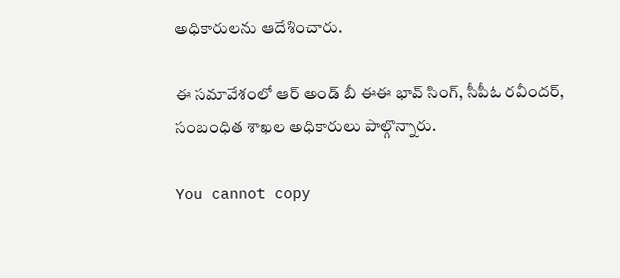అధికారులను ఆదేశించారు.

ఈ సమావేశంలో ఆర్ అండ్ బీ ఈఈ భావ్ సింగ్, సీపీఓ రవీందర్, సంబంధిత శాఖల అధికారులు పాల్గొన్నారు.

You cannot copy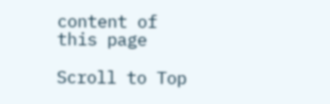content of this page

Scroll to Top